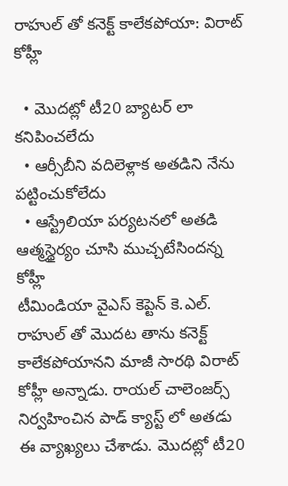రాహుల్ తో కనెక్ట్ కాలేకపోయా: విరాట్ కోహ్లీ

  • మొదట్లో టీ20 బ్యాటర్ లా కనిపించలేదు
  • ఆర్సీబీని వదిలెళ్లాక అతడిని నేను పట్టించుకోలేదు
  • ఆస్ట్రేలియా పర్యటనలో అతడి ఆత్మస్థైర్యం చూసి ముచ్చటేసిందన్న కోహ్లీ
టీమిండియా వైఎస్ కెప్టెన్ కె.ఎల్. రాహుల్ తో మొదట తాను కనెక్ట్ కాలేకపోయానని మాజీ సారథి విరాట్ కోహ్లీ అన్నాడు. రాయల్ చాలెంజర్స్ నిర్వహించిన పాడ్ క్యాస్ట్ లో అతడు ఈ వ్యాఖ్యలు చేశాడు. మొదట్లో టీ20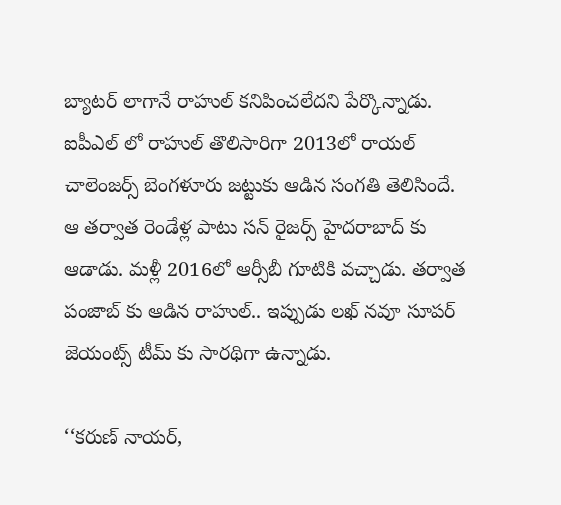బ్యాటర్ లాగానే రాహుల్ కనిపించలేదని పేర్కొన్నాడు. ఐపీఎల్ లో రాహుల్ తొలిసారిగా 2013లో రాయల్ చాలెంజర్స్ బెంగళూరు జట్టుకు ఆడిన సంగతి తెలిసిందే. ఆ తర్వాత రెండేళ్ల పాటు సన్ రైజర్స్ హైదరాబాద్ కు ఆడాడు. మళ్లీ 2016లో ఆర్సీబీ గూటికి వచ్చాడు. తర్వాత పంజాబ్ కు ఆడిన రాహుల్.. ఇప్పుడు లఖ్ నవూ సూపర్ జెయంట్స్ టీమ్ కు సారథిగా ఉన్నాడు.

‘‘కరుణ్ నాయర్,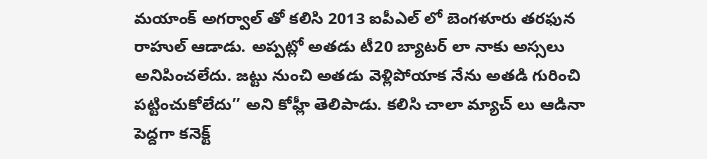మయాంక్ అగర్వాల్ తో కలిసి 2013 ఐపీఎల్ లో బెంగళూరు తరఫున రాహుల్ ఆడాడు. అప్పట్లో అతడు టీ20 బ్యాటర్ లా నాకు అస్సలు అనిపించలేదు. జట్టు నుంచి అతడు వెళ్లిపోయాక నేను అతడి గురించి పట్టించుకోలేదు’’ అని కోహ్లీ తెలిపాడు. కలిసి చాలా మ్యాచ్ లు ఆడినా పెద్దగా కనెక్ట్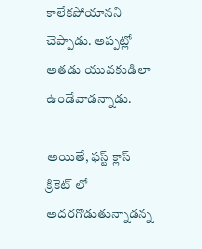కాలేకపోయానని చెప్పాడు. అప్పట్లో అతడు యువకుడిలా ఉండేవాడన్నాడు.

అయితే, ఫస్ట్ క్లాస్ క్రికెట్ లో అదరగొడుతున్నాడన్న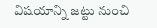విషయాన్ని జట్టు నుంచి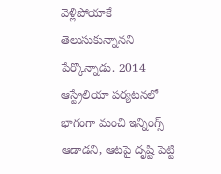వెళ్లిపోయాకే తెలుసుకున్నానని పేర్కొన్నాడు. 2014 ఆస్ట్రేలియా పర్యటనలో భాగంగా మంచి ఇన్నింగ్స్ ఆడాడని, ఆటపై దృష్టి పెట్టి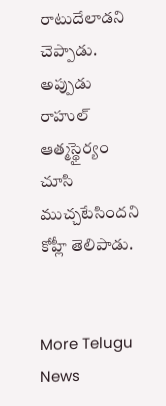రాటుదేలాడని చెప్పాడు. అప్పుడు రాహుల్ ఆత్మస్థైర్యం చూసి ముచ్చటేసిందని కోహ్లీ తెలిపాడు.


More Telugu News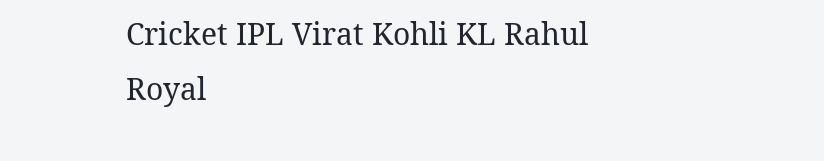Cricket IPL Virat Kohli KL Rahul Royal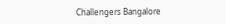Challengers Bangalore